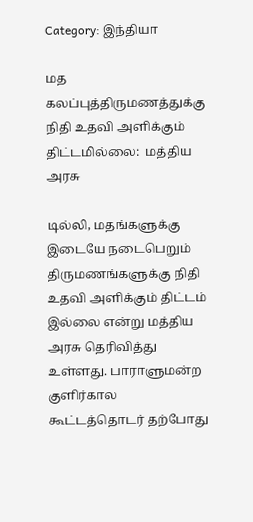Category: இந்தியா

மத கலப்புத்திருமணத்துக்கு நிதி உதவி அளிக்கும் திட்டமில்லை:  மத்திய அரசு

டில்லி, மதங்களுக்கு இடையே நடைபெறும் திருமணங்களுக்கு நிதி உதவி அளிக்கும் திட்டம் இல்லை என்று மத்திய அரசு தெரிவித்து உள்ளது. பாராளுமன்ற குளிர்கால கூட்டத்தொடர் தற்போது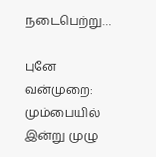நடைபெற்று…

புனே வன்முறை: மும்பையில் இன்று முழு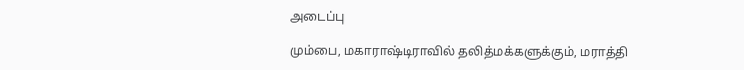அடைப்பு

மும்பை, மகாராஷ்டிராவில் தலித்மக்களுக்கும், மராத்தி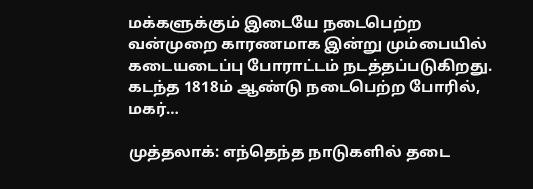மக்களுக்கும் இடையே நடைபெற்ற வன்முறை காரணமாக இன்று மும்பையில் கடையடைப்பு போராட்டம் நடத்தப்படுகிறது. கடந்த 1818ம் ஆண்டு நடைபெற்ற போரில், மகர்…

முத்தலாக்: எந்தெந்த நாடுகளில் தடை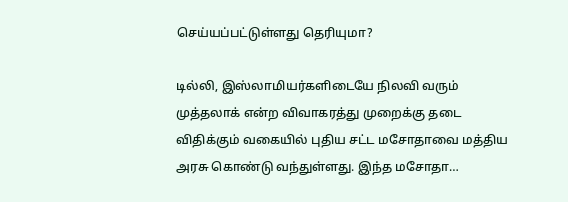செய்யப்பட்டுள்ளது தெரியுமா?

டில்லி, இஸ்லாமியர்களிடையே நிலவி வரும் முத்தலாக் என்ற விவாகரத்து முறைக்கு தடை விதிக்கும் வகையில் புதிய சட்ட மசோதாவை மத்திய அரசு கொண்டு வந்துள்ளது. இந்த மசோதா…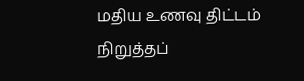மதிய உணவு திட்டம் நிறுத்தப்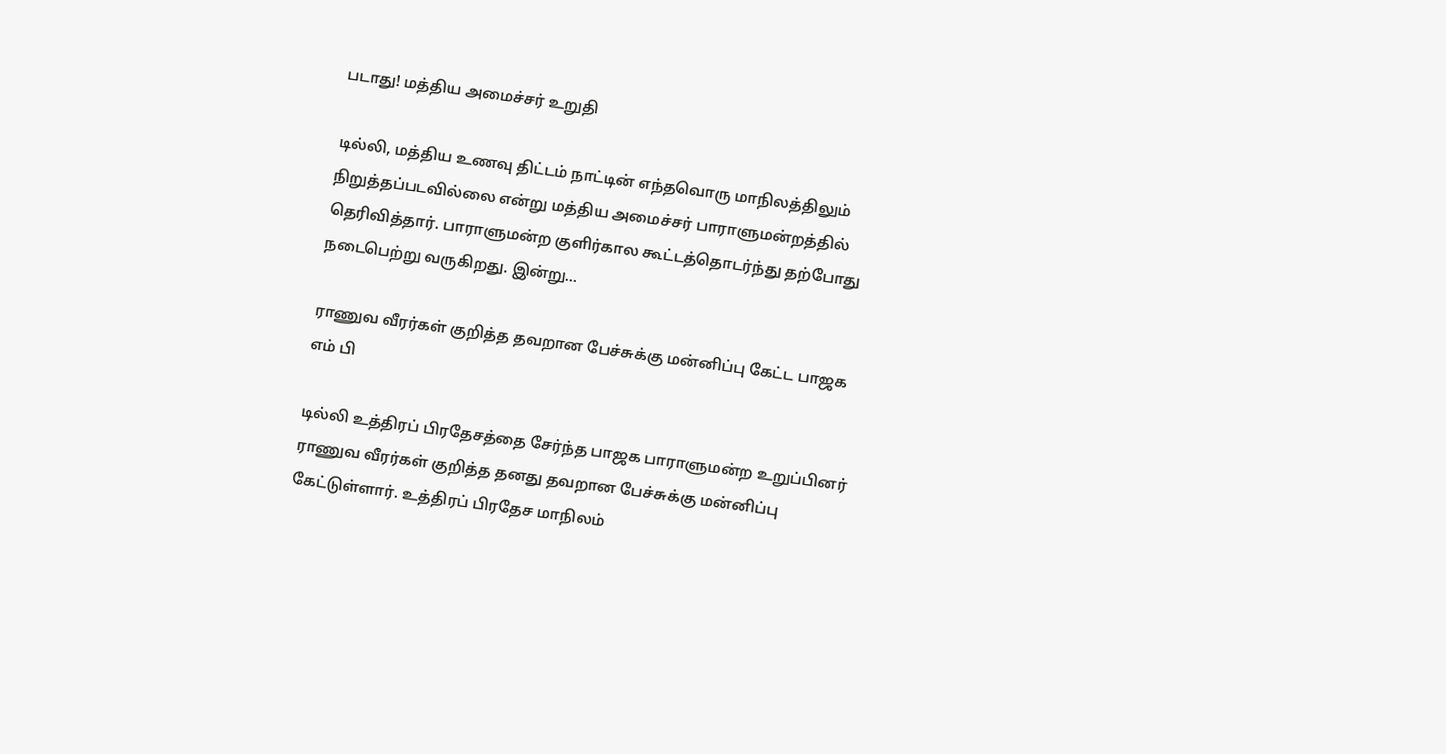படாது! மத்திய அமைச்சர் உறுதி

டில்லி, மத்திய உணவு திட்டம் நாட்டின் எந்தவொரு மாநிலத்திலும் நிறுத்தப்படவில்லை என்று மத்திய அமைச்சர் பாராளுமன்றத்தில் தெரிவித்தார். பாராளுமன்ற குளிர்கால கூட்டத்தொடர்ந்து தற்போது நடைபெற்று வருகிறது. இன்று…

ராணுவ வீரர்கள் குறித்த தவறான பேச்சுக்கு மன்னிப்பு கேட்ட பாஜக எம் பி

டில்லி உத்திரப் பிரதேசத்தை சேர்ந்த பாஜக பாராளுமன்ற உறுப்பினர் ராணுவ வீரர்கள் குறித்த தனது தவறான பேச்சுக்கு மன்னிப்பு கேட்டுள்ளார். உத்திரப் பிரதேச மாநிலம்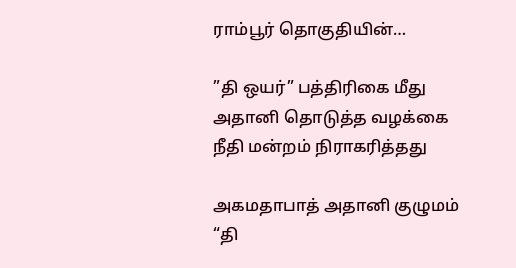ராம்பூர் தொகுதியின்…

”தி ஒயர்” பத்திரிகை மீது அதானி தொடுத்த வழக்கை நீதி மன்றம் நிராகரித்தது

அகமதாபாத் அதானி குழுமம் “தி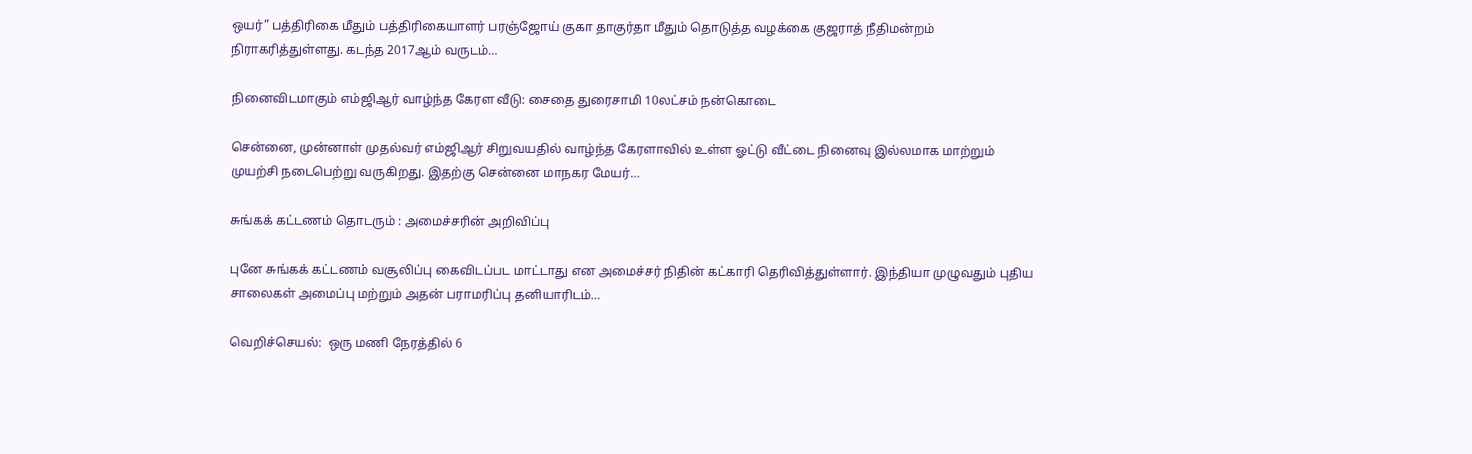ஒயர்” பத்திரிகை மீதும் பத்திரிகையாளர் பரஞ்ஜோய் குகா தாகுர்தா மீதும் தொடுத்த வழக்கை குஜராத் நீதிமன்றம் நிராகரித்துள்ளது. கடந்த 2017ஆம் வருடம்…

நினைவிடமாகும் எம்ஜிஆர் வாழ்ந்த கேரள வீடு: சைதை துரைசாமி 10லட்சம் நன்கொடை

சென்னை, முன்னாள் முதல்வர் எம்ஜிஆர் சிறுவயதில் வாழ்ந்த கேரளாவில் உள்ள ஓட்டு வீட்டை நினைவு இல்லமாக மாற்றும் முயற்சி நடைபெற்று வருகிறது. இதற்கு சென்னை மாநகர மேயர்…

சுங்கக் கட்டணம் தொடரும் : அமைச்சரின் அறிவிப்பு

புனே சுங்கக் கட்டணம் வசூலிப்பு கைவிடப்பட மாட்டாது என அமைச்சர் நிதின் கட்காரி தெரிவித்துள்ளார். இந்தியா முழுவதும் புதிய சாலைகள் அமைப்பு மற்றும் அதன் பராமரிப்பு தனியாரிடம்…

வெறிச்செயல்:  ஒரு மணி நேரத்தில் 6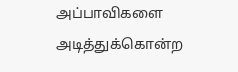அப்பாவிகளை அடித்துக்கொன்ற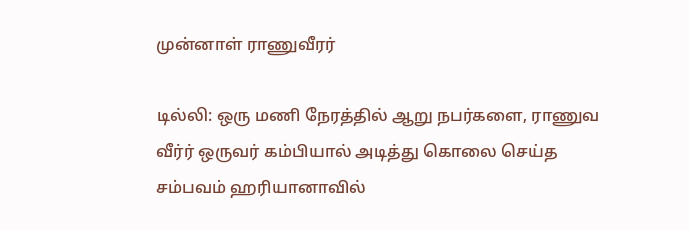முன்னாள் ராணுவீரர்

டில்லி: ஒரு மணி நேரத்தில் ஆறு நபர்களை, ராணுவ வீர்ர் ஒருவர் கம்பியால் அடித்து கொலை செய்த சம்பவம் ஹரியானாவில்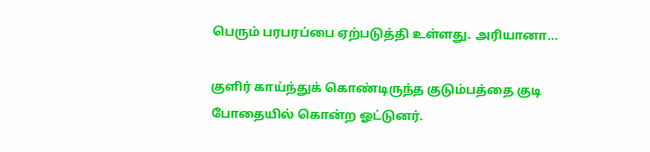பெரும் பரபரப்பை ஏற்படுத்தி உள்ளது. அரியானா…

குளிர் காய்ந்துக் கொண்டிருந்த குடும்பத்தை குடி போதையில் கொன்ற ஓட்டுனர்.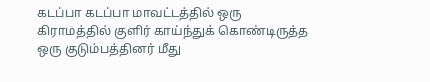கடப்பா கடப்பா மாவட்டத்தில் ஒரு கிராமத்தில் குளிர் காய்ந்துக் கொண்டிருத்த ஒரு குடும்பத்தினர் மீது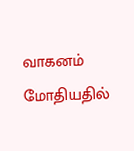வாகனம் மோதியதில்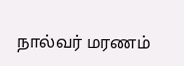நால்வர் மரணம்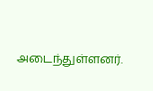அடைந்துள்ளனர்.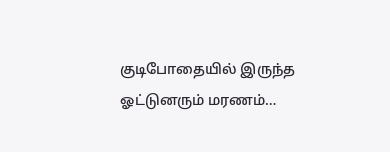குடிபோதையில் இருந்த ஓட்டுனரும் மரணம்…